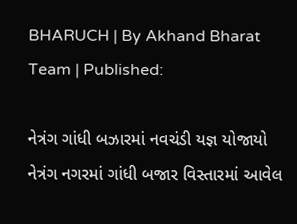BHARUCH | By Akhand Bharat Team | Published:

નેત્રંગ ગાંધી બઝારમાં નવચંડી યજ્ઞ યોજાયો
નેત્રંગ નગરમાં ગાંધી બજાર વિસ્તારમાં આવેલ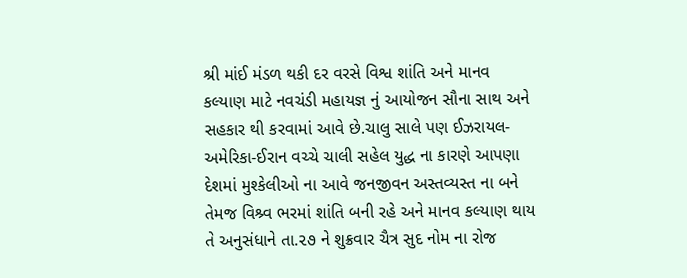શ્રી માંઈ મંડળ થકી દર વરસે વિશ્વ શાંતિ અને માનવ કલ્યાણ માટે નવચંડી મહાયજ્ઞ નું આયોજન સૌના સાથ અને સહકાર થી કરવામાં આવે છે.ચાલુ સાલે પણ ઈઝરાયલ-અમેરિકા-ઈરાન વચ્ચે ચાલી સહેલ યુદ્ધ ના કારણે આપણા દેશમાં મુશ્કેલીઓ ના આવે જનજીવન અસ્તવ્યસ્ત ના બને તેમજ વિશ્ર્વ ભરમાં શાંતિ બની રહે અને માનવ કલ્યાણ થાય તે અનુસંધાને તા.૨૭ ને શુક્રવાર ચૈત્ર સુદ નોમ ના રોજ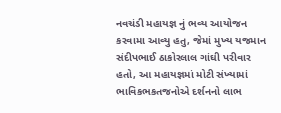નવચંડી મહાયજ્ઞ નું ભવ્ય આયોજન કરવામા આવ્યુ હતુ, જેમાં મુખ્ય યજમાન સંદીપભાઈ ઠાકોરલાલ ગાંઘી પરીવાર હતો, આ મહાયજ્ઞમાં મોટી સંખ્યામાં ભાવિકભકતજનોએ દર્શનનો લાભ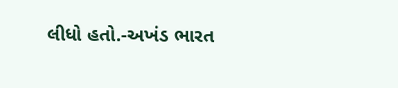લીધો હતો.-અખંડ ભારત